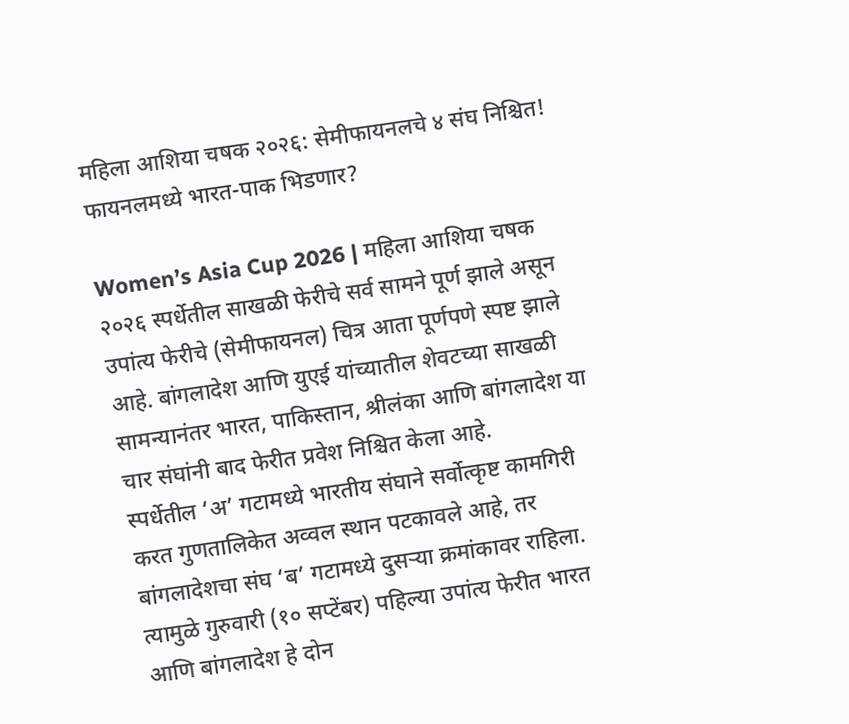महिला आशिया चषक २०२६: सेमीफायनलचे ४ संघ निश्चित! फायनलमध्ये भारत-पाक भिडणार?

Women’s Asia Cup 2026 | महिला आशिया चषक २०२६ स्पर्धेतील साखळी फेरीचे सर्व सामने पूर्ण झाले असून उपांत्य फेरीचे (सेमीफायनल) चित्र आता पूर्णपणे स्पष्ट झाले आहे. बांगलादेश आणि युएई यांच्यातील शेवटच्या साखळी सामन्यानंतर भारत, पाकिस्तान, श्रीलंका आणि बांगलादेश या चार संघांनी बाद फेरीत प्रवेश निश्चित केला आहे.
स्पर्धेतील ‘अ’ गटामध्ये भारतीय संघाने सर्वोत्कृष्ट कामगिरी करत गुणतालिकेत अव्वल स्थान पटकावले आहे, तर बांगलादेशचा संघ ‘ब’ गटामध्ये दुसऱ्या क्रमांकावर राहिला. त्यामुळे गुरुवारी (१० सप्टेंबर) पहिल्या उपांत्य फेरीत भारत आणि बांगलादेश हे दोन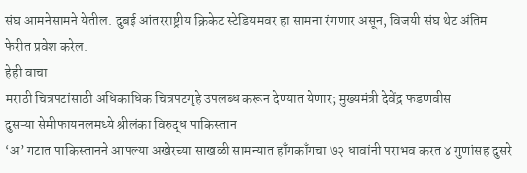संघ आमनेसामने येतील. दुबई आंतरराष्ट्रीय क्रिकेट स्टेडियमवर हा सामना रंगणार असून, विजयी संघ थेट अंतिम फेरीत प्रवेश करेल.
हेही वाचा
मराठी चित्रपटांसाठी अधिकाधिक चित्रपटगृहे उपलब्ध करून देण्यात येणार; मुख्यमंत्री देवेंद्र फडणवीस
दुसऱ्या सेमीफायनलमध्ये श्रीलंका विरुद्ध पाकिस्तान
‘अ’ गटात पाकिस्तानने आपल्या अखेरच्या साखळी सामन्यात हाँगकाँगचा ७२ धावांनी पराभव करत ४ गुणांसह दुसरे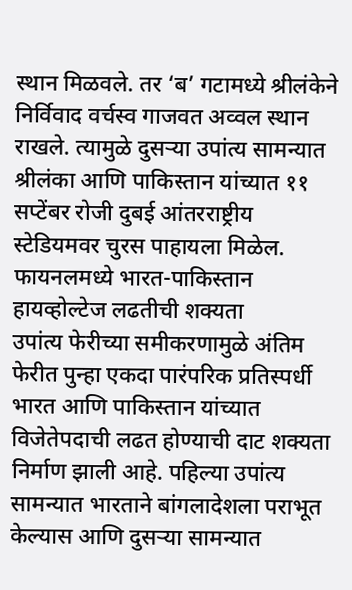स्थान मिळवले. तर ‘ब’ गटामध्ये श्रीलंकेने निर्विवाद वर्चस्व गाजवत अव्वल स्थान राखले. त्यामुळे दुसऱ्या उपांत्य सामन्यात श्रीलंका आणि पाकिस्तान यांच्यात ११ सप्टेंबर रोजी दुबई आंतरराष्ट्रीय स्टेडियमवर चुरस पाहायला मिळेल.
फायनलमध्ये भारत-पाकिस्तान हायव्होल्टेज लढतीची शक्यता
उपांत्य फेरीच्या समीकरणामुळे अंतिम फेरीत पुन्हा एकदा पारंपरिक प्रतिस्पर्धी भारत आणि पाकिस्तान यांच्यात विजेतेपदाची लढत होण्याची दाट शक्यता निर्माण झाली आहे. पहिल्या उपांत्य सामन्यात भारताने बांगलादेशला पराभूत केल्यास आणि दुसऱ्या सामन्यात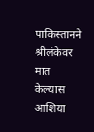पाकिस्तानने श्रीलंकेवर मात केल्यास आशिया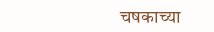चषकाच्या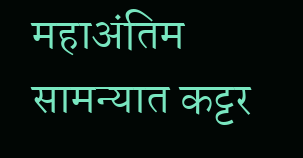महाअंतिम सामन्यात कट्टर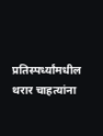प्रतिस्पर्ध्यांमधील थरार चाहत्यांना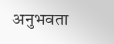अनुभवता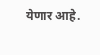येणार आहे.